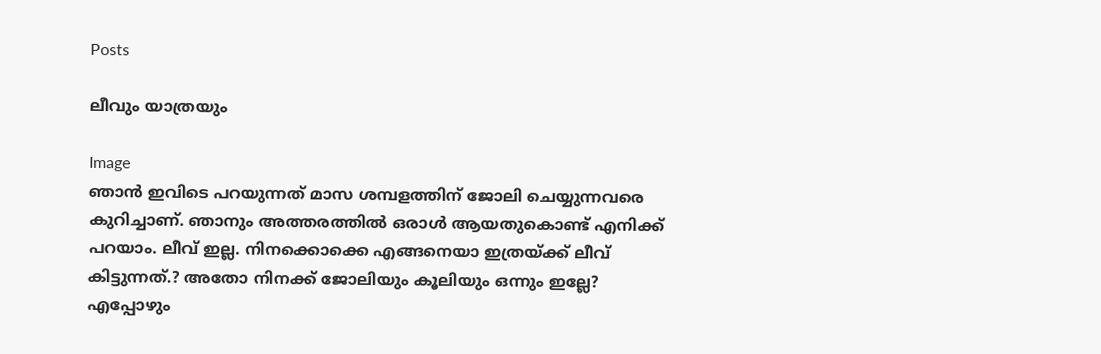Posts

ലീവും യാത്രയും

Image
ഞാൻ ഇവിടെ പറയുന്നത് മാസ ശമ്പളത്തിന് ജോലി ചെയ്യുന്നവരെ കുറിച്ചാണ്. ഞാനും അത്തരത്തില്‍ ഒരാള്‍ ആയതുകൊണ്ട് എനിക്ക് പറയാം. ലീവ് ഇല്ല. നിനക്കൊക്കെ എങ്ങനെയാ ഇത്രയ്ക്ക് ലീവ് കിട്ടുന്നത്.? അതോ നിനക്ക് ജോലിയും കൂലിയും ഒന്നും ഇല്ലേ? എപ്പോഴും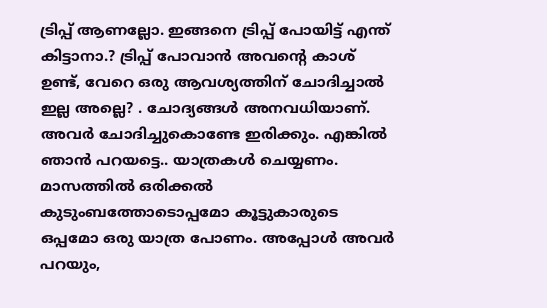ട്രിപ്പ് ആണല്ലോ. ഇങ്ങനെ ട്രിപ്പ് പോയിട്ട് എന്ത് കിട്ടാനാ.? ട്രിപ്പ് പോവാൻ അവന്റെ കാശ് ഉണ്ട്, വേറെ ഒരു ആവശ്യത്തിന് ചോദിച്ചാൽ ഇല്ല അല്ലെ? . ചോദ്യങ്ങൾ അനവധിയാണ്. അവർ ചോദിച്ചുകൊണ്ടേ ഇരിക്കും. എങ്കിൽ ഞാൻ പറയട്ടെ.. യാത്രകൾ ചെയ്യണം. മാസത്തിൽ ഒരിക്കൽ കുടുംബത്തോടൊപ്പമോ കൂട്ടുകാരുടെ ഒപ്പമോ ഒരു യാത്ര പോണം. അപ്പോൾ അവർ പറയും,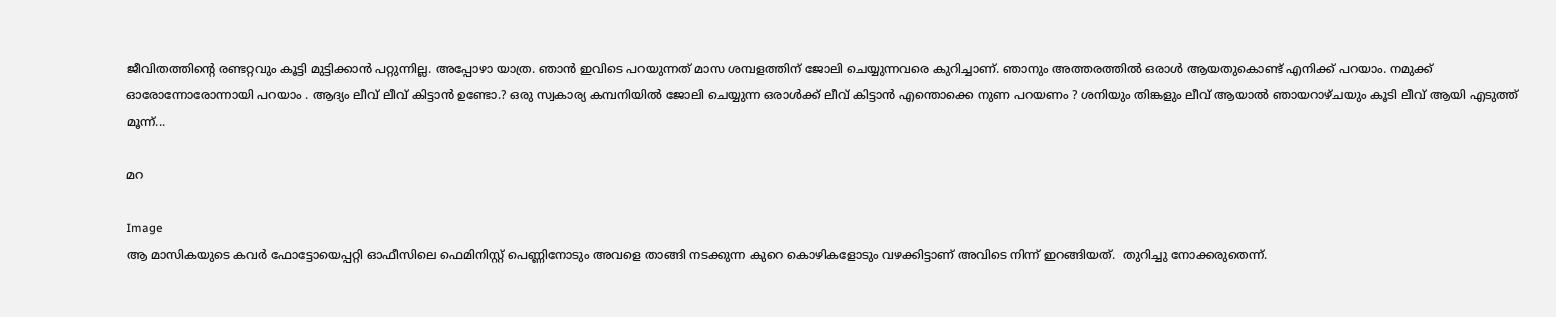ജീവിതത്തിന്റെ രണ്ടറ്റവും കൂട്ടി മുട്ടിക്കാൻ പറ്റുന്നില്ല. അപ്പോഴാ യാത്ര. ഞാൻ ഇവിടെ പറയുന്നത് മാസ ശമ്പളത്തിന് ജോലി ചെയ്യുന്നവരെ കുറിച്ചാണ്. ഞാനും അത്തരത്തില്‍ ഒരാള്‍ ആയതുകൊണ്ട് എനിക്ക് പറയാം. നമുക്ക് ഓരോന്നോരോന്നായി പറയാം . ആദ്യം ലീവ് ലീവ് കിട്ടാന്‍ ഉണ്ടോ.? ഒരു സ്വകാര്യ കമ്പനിയില്‍ ജോലി ചെയ്യുന്ന ഒരാള്‍ക്ക്‌ ലീവ് കിട്ടാന്‍ എന്തൊക്കെ നുണ പറയണം ? ശനിയും തിങ്കളും ലീവ് ആയാല്‍ ഞായറാഴ്ചയും കൂടി ലീവ് ആയി എടുത്ത് മൂന്ന്‍...

മറ

Image
ആ മാസികയുടെ കവര്‍ ഫോട്ടോയെപ്പറ്റി ഓഫീസിലെ ഫെമിനിസ്റ്റ് പെണ്ണിനോടും അവളെ താങ്ങി നടക്കുന്ന കുറെ കൊഴികളോടും വഴക്കിട്ടാണ് അവിടെ നിന്ന് ഇറങ്ങിയത്.  തുറിച്ചു നോക്കരുതെന്ന്.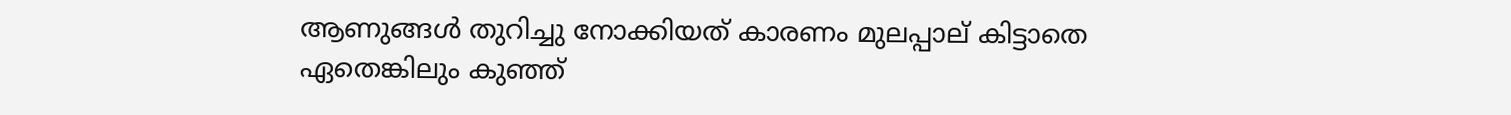ആണുങ്ങള്‍ തുറിച്ചു നോക്കിയത് കാരണം മുലപ്പാല് കിട്ടാതെ ഏതെങ്കിലും കുഞ്ഞ്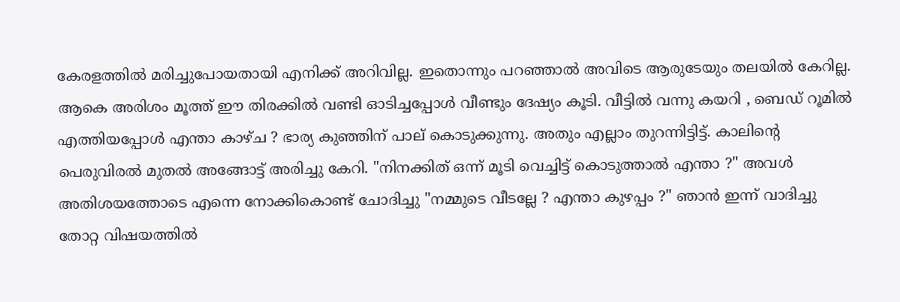കേരളത്തില്‍ മരിച്ചുപോയതായി എനിക്ക് അറിവില്ല. ഇതൊന്നും പറഞ്ഞാല്‍ അവിടെ ആരുടേയും തലയില്‍ കേറില്ല. ആകെ അരിശം മൂത്ത് ഈ തിരക്കില്‍ വണ്ടി ഓടിച്ചപ്പോള്‍ വീണ്ടും ദേഷ്യം കൂടി. വീട്ടില്‍ വന്നു കയറി , ബെഡ് റൂമില്‍ എത്തിയപ്പോള്‍ എന്താ കാഴ്ച ? ഭാര്യ കുഞ്ഞിന് പാല് കൊടുക്കുന്നു. അതും എല്ലാം തുറന്നിട്ടിട്ട്. കാലിന്‍റെ പെരുവിരല്‍ മുതല്‍ അങ്ങോട്ട്‌ അരിച്ചു കേറി. "നിനക്കിത് ഒന്ന് മൂടി വെച്ചിട്ട് കൊടുത്താല്‍ എന്താ ?" അവള്‍ അതിശയത്തോടെ എന്നെ നോക്കികൊണ്ട്‌ ചോദിച്ചു "നമ്മുടെ വീടല്ലേ ? എന്താ കുഴപ്പം ?" ഞാന്‍ ഇന്ന് വാദിച്ചു തോറ്റ വിഷയത്തില്‍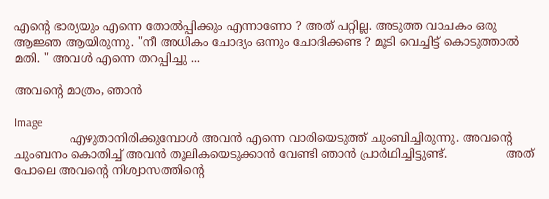എന്‍റെ ഭാര്യയും എന്നെ തോല്‍പ്പിക്കും എന്നാണോ ? അത് പറ്റില്ല. അടുത്ത വാചകം ഒരു ആജ്ഞ ആയിരുന്നു. "നീ അധികം ചോദ്യം ഒന്നും ചോദിക്കണ്ട ? മൂടി വെച്ചിട്ട് കൊടുത്താല്‍ മതി. " അവള്‍ എന്നെ തറപ്പിച്ചു ...

അവന്‍റെ മാത്രം, ഞാന്‍

Image
               എഴുതാനിരിക്കുമ്പോള്‍ അവന്‍ എന്നെ വാരിയെടുത്ത് ചുംബിച്ചിരുന്നു. അവന്‍റെ ചുംബനം കൊതിച്ച് അവന്‍ തൂലികയെടുക്കാന്‍ വേണ്ടി ഞാന്‍ പ്രാര്‍ഥിച്ചിട്ടുണ്ട്.                അത് പോലെ അവന്‍റെ നിശ്വാസത്തിന്‍റെ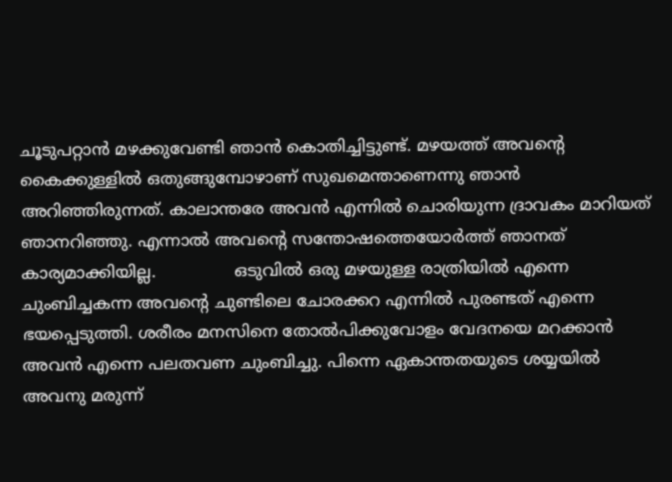ചൂടുപറ്റാന്‍ മഴക്കുവേണ്ടി ഞാന്‍ കൊതിച്ചിട്ടുണ്ട്. മഴയത്ത് അവന്‍റെ കൈക്കുള്ളില്‍ ഒതുങ്ങുമ്പോഴാണ് സുഖമെന്താണെന്നു ഞാന്‍ അറിഞ്ഞിരുന്നത്. കാലാന്തരേ അവന്‍ എന്നില്‍ ചൊരിയുന്ന ദ്രാവകം മാറിയത് ഞാനറിഞ്ഞു. എന്നാല്‍ അവന്റെ സന്തോഷത്തെയോര്‍ത്ത് ഞാനത് കാര്യമാക്കിയില്ല.               ഒടുവില്‍ ഒരു മഴയുള്ള രാത്രിയില്‍ എന്നെ ചുംബിച്ചകന്ന അവന്റെ ചുണ്ടിലെ ചോരക്കറ എന്നില്‍ പുരണ്ടത് എന്നെ ഭയപ്പെടുത്തി. ശരീരം മനസിനെ തോല്‍പിക്കുവോളം വേദനയെ മറക്കാന്‍ അവന്‍ എന്നെ പലതവണ ചുംബിച്ചു. പിന്നെ ഏകാന്തതയുടെ ശയ്യയില്‍ അവനു മരുന്ന്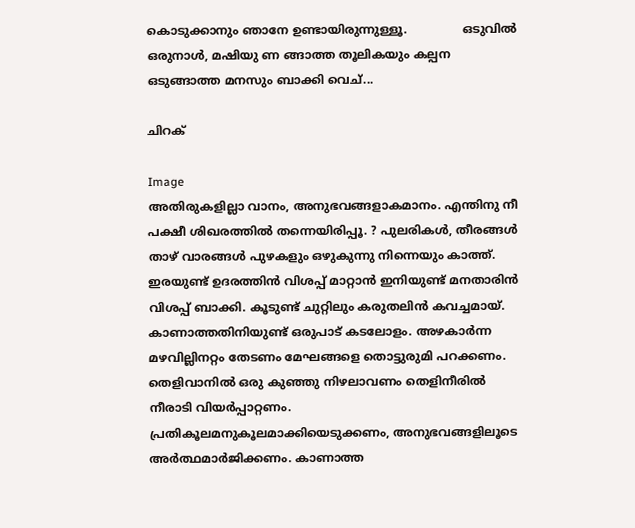കൊടുക്കാനും ഞാനേ ഉണ്ടായിരുന്നുള്ളൂ.               ഒടുവില്‍ ഒരുനാള്‍, മഷിയു ണ ങ്ങാത്ത തൂലികയും കല്പന ഒടുങ്ങാത്ത മനസും ബാക്കി വെച്...

ചിറക്

Image
അതിരുകളില്ലാ വാനം, അനുഭവങ്ങളാകമാനം. എന്തിനു നീ പക്ഷീ ശിഖരത്തില്‍ തന്നെയിരിപ്പൂ. ? പുലരികള്‍, തീരങ്ങള്‍ താഴ് വാരങ്ങള്‍ പുഴകളും ഒഴുകുന്നു നിന്നെയും കാത്ത്. ഇരയുണ്ട് ഉദരത്തിന്‍ വിശപ്പ്‌ മാറ്റാന്‍ ഇനിയുണ്ട് മനതാരിന്‍ വിശപ്പ്‌ ബാക്കി. കൂടുണ്ട്‌ ചുറ്റിലും കരുതലിന്‍ കവച്ചമായ്. കാണാത്തതിനിയുണ്ട് ഒരുപാട് കടലോളം. അഴകാര്‍ന്ന മഴവില്ലിനറ്റം തേടണം മേഘങ്ങളെ തൊട്ടുരുമി പറക്കണം. തെളിവാനില്‍ ഒരു കുഞ്ഞു നിഴലാവണം തെളിനീരില്‍ നീരാടി വിയര്‍പ്പാറ്റണം. പ്രതികൂലമനുകൂലമാക്കിയെടുക്കണം, അനുഭവങ്ങളിലൂടെ അര്‍ത്ഥമാര്‍ജിക്കണം. കാണാത്ത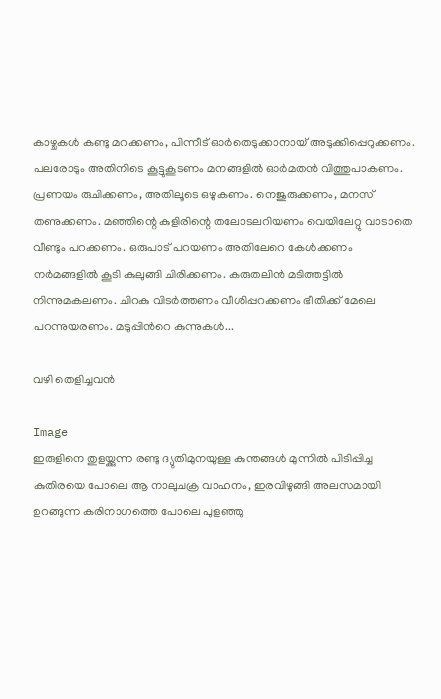കാഴ്ചകള്‍ കണ്ടു മറക്കണം, പിന്നീട് ഓര്‍തെടുക്കാനായ് അടുക്കിപ്പെറുക്കണം. പലരോടും അതിനിടെ കൂട്ടുകൂടണം മനങ്ങളില്‍ ഓര്‍മതന്‍ വിത്തുപാകണം. പ്രണയം രുചിക്കണം, അതിലൂടെ ഒഴുകണം. നെജുരുക്കണം, മനസ് തണുക്കണം. മഞ്ഞിന്റെ കുളിരിന്റെ തലോടലറിയണം വെയിലേറ്റു വാടാതെ വീണ്ടും പറക്കണം. ഒരുപാട് പറയണം അതിലേറെ കേള്‍ക്കണം നര്‍മങ്ങളില്‍ കൂടി കുലുങ്ങി ചിരിക്കണം. കരുതലിന്‍ മടിത്തട്ടില്‍ നിന്നുമകലണം. ചിറകു വിടര്‍ത്തണം വീശിപ്പറക്കണം ഭീതിക്ക് മേലെ പറന്നുയരണം. മടുപ്പിന്‍റെ കുന്നുകള്‍...

വഴി തെളിച്ചവന്‍

Image
ഇരുളിനെ തുളയ്ക്കുന്ന രണ്ടു ദ്യുതിമുനയുള്ള കുന്തങ്ങള്‍ മുന്നില്‍ പിടിപ്പിച്ച കുതിരയെ പോലെ ആ നാലുചക്ര വാഹനം, ഇരവിഴുങ്ങി അലസമായി ഉറങ്ങുന്ന കരിനാഗത്തെ പോലെ പുളഞ്ഞു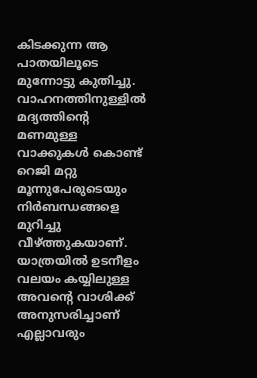കിടക്കുന്ന ആ പാതയിലൂടെ മുന്നോട്ടു കുതിച്ചു. വാഹനത്തിനുള്ളിൽ മദ്യത്തിന്റെ മണമുള്ള വാക്കുകള്‍ കൊണ്ട് റെജി മറ്റു മൂന്നുപേരുടെയും നിർബന്ധങ്ങളെ മുറിച്ചു വീഴ്ത്തുകയാണ്. യാത്രയില്‍ ഉടനീളം വലയം കയ്യിലുള്ള അവന്റെ വാശിക്ക് അനുസരിച്ചാണ് എല്ലാവരും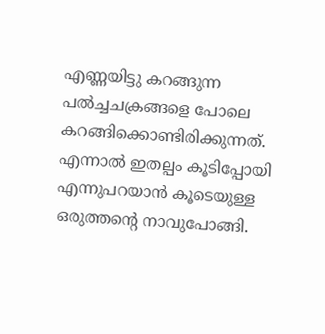എണ്ണയിട്ടു കറങ്ങുന്ന പൽച്ചചക്രങ്ങളെ പോലെ കറങ്ങിക്കൊണ്ടിരിക്കുന്നത്. എന്നാല്‍ ഇതല്പം കൂടിപ്പോയി എന്നുപറയാന്‍ കൂടെയുള്ള ഒരുത്തന്‍റെ നാവുപോങ്ങി.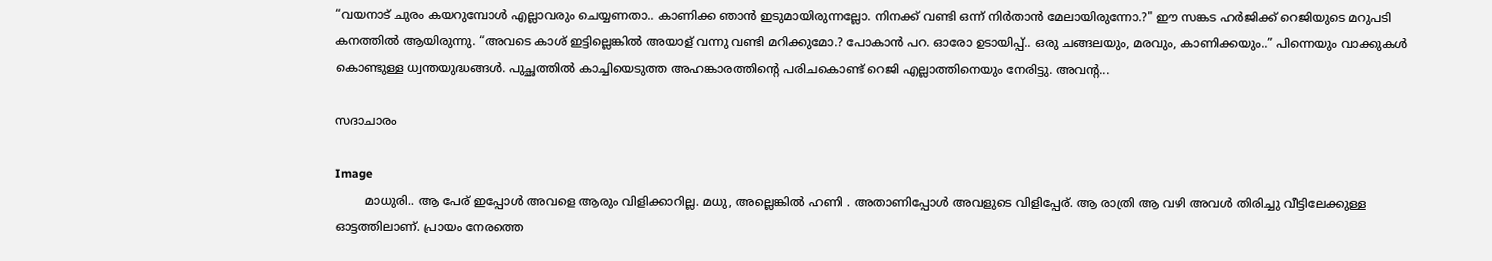“വയനാട് ചുരം കയറുമ്പോള്‍ എല്ലാവരും ചെയ്യണതാ.. കാണിക്ക ഞാന്‍ ഇടുമായിരുന്നല്ലോ. നിനക്ക് വണ്ടി ഒന്ന് നിർതാന്‍ മേലായിരുന്നോ.?" ഈ സങ്കട ഹർജിക്ക് റെജിയുടെ മറുപടി കനത്തില്‍ ആയിരുന്നു. “അവടെ കാശ് ഇട്ടില്ലെങ്കില്‍ അയാള് വന്നു വണ്ടി മറിക്കുമോ.? പോകാന്‍ പറ. ഓരോ ഉടായിപ്പ്.. ഒരു ചങ്ങലയും, മരവും, കാണിക്കയും..” പിന്നെയും വാക്കുകള്‍ കൊണ്ടുള്ള ധ്വന്തയുദ്ധങ്ങള്‍. പുച്ഛത്തില്‍ കാച്ചിയെടുത്ത അഹങ്കാരത്തിന്റെ പരിചകൊണ്ട് റെജി എല്ലാത്തിനെയും നേരിട്ടു. അവന്റ...

സദാചാരം

Image
        മാധുരി.. ആ പേര് ഇപ്പോള്‍ അവളെ ആരും വിളിക്കാറില്ല. മധു, അല്ലെങ്കില്‍ ഹണി . അതാണിപ്പോള്‍ അവളുടെ വിളിപ്പേര്. ആ രാത്രി ആ വഴി അവള്‍ തിരിച്ചു വീട്ടിലേക്കുള്ള ഓട്ടത്തിലാണ്. പ്രായം നേരത്തെ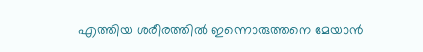എത്തിയ ശരീരത്തില്‍ ഇന്നൊരുത്തനെ മേയാന്‍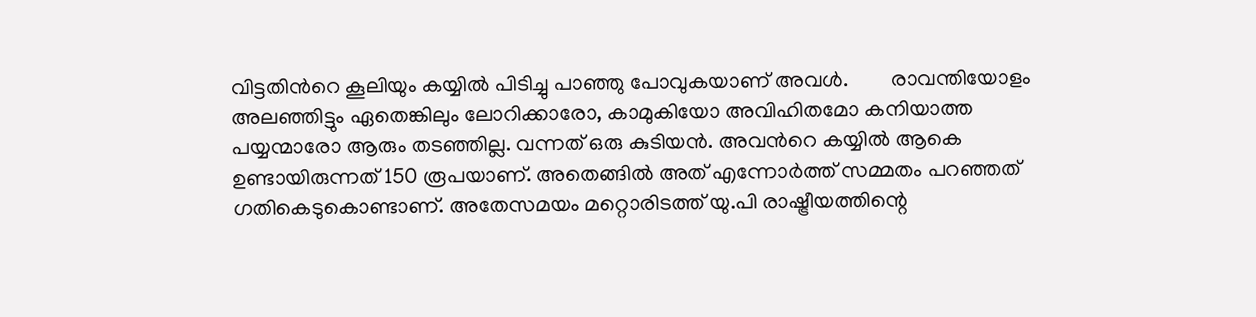വിട്ടതിന്‍റെ കൂലിയും കയ്യില്‍ പിടിച്ചു പാഞ്ഞു പോവുകയാണ് അവള്‍.        രാവന്തിയോളം അലഞ്ഞിട്ടും ഏതെങ്കിലും ലോറിക്കാരോ, കാമുകിയോ അവിഹിതമോ കനിയാത്ത പയ്യന്മാരോ ആരും തടഞ്ഞില്ല. വന്നത് ഒരു കുടിയന്‍. അവന്‍റെ കയ്യില്‍ ആകെ ഉണ്ടായിരുന്നത് 150 രൂപയാണ്. അതെങ്ങില്‍ അത് എന്നോര്‍ത്ത് സമ്മതം പറഞ്ഞത് ഗതികെടുകൊണ്ടാണ്. അതേസമയം മറ്റൊരിടത്ത് യു.പി രാഷ്ട്രീയത്തിന്റെ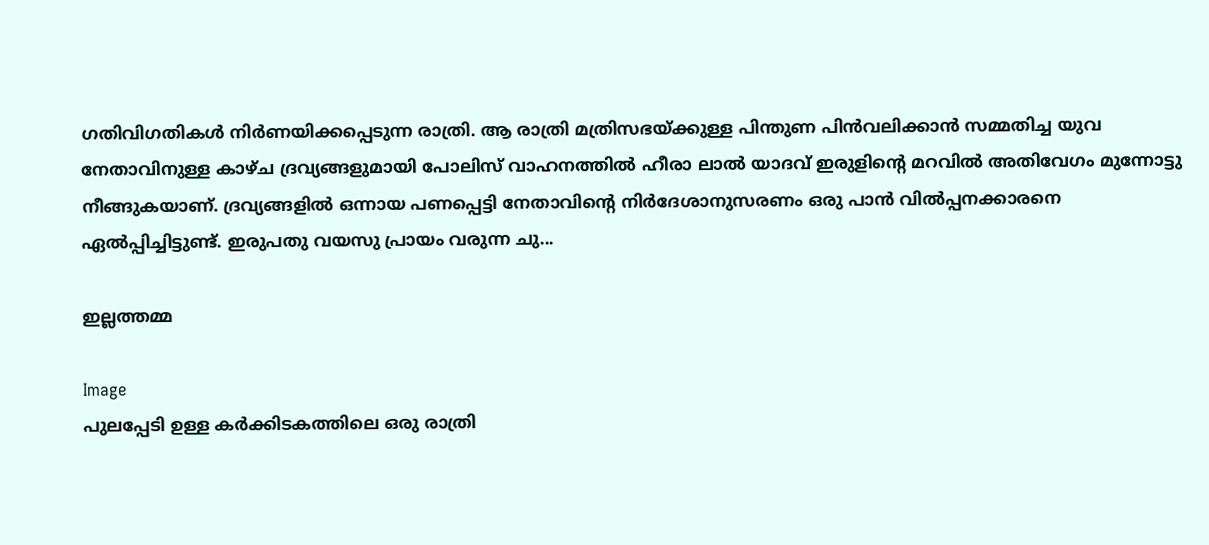ഗതിവിഗതികള്‍ നിര്‍ണയിക്കപ്പെടുന്ന രാത്രി. ആ രാത്രി മത്രിസഭയ്ക്കുള്ള പിന്തുണ പിന്‍വലിക്കാന്‍ സമ്മതിച്ച യുവ നേതാവിനുള്ള കാഴ്ച ദ്രവ്യങ്ങളുമായി പോലിസ് വാഹനത്തില്‍ ഹീരാ ലാല്‍ യാദവ് ഇരുളിന്‍റെ മറവില്‍ അതിവേഗം മുന്നോട്ടു നീങ്ങുകയാണ്. ദ്രവ്യങ്ങളില്‍ ഒന്നായ പണപ്പെട്ടി നേതാവിന്‍റെ നിര്‍ദേശാനുസരണം ഒരു പാന്‍ വില്‍പ്പനക്കാരനെ ഏല്‍പ്പിച്ചിട്ടുണ്ട്. ഇരുപതു വയസു പ്രായം വരുന്ന ചു...

ഇല്ലത്തമ്മ

Image
പുലപ്പേടി ഉള്ള കര്‍ക്കിടകത്തിലെ ഒരു രാത്രി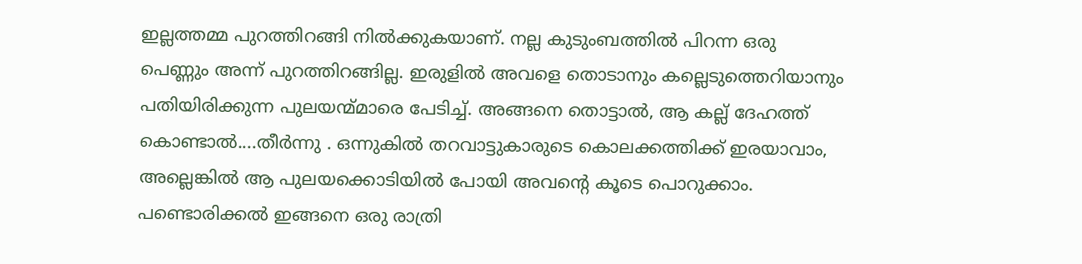ഇല്ലത്തമ്മ പുറത്തിറങ്ങി നില്‍ക്കുകയാണ്. നല്ല കുടുംബത്തില്‍ പിറന്ന ഒരു പെണ്ണും അന്ന് പുറത്തിറങ്ങില്ല. ഇരുളില്‍ അവളെ തൊടാനും കല്ലെടുത്തെറിയാനും പതിയിരിക്കുന്ന പുലയന്മ്മാരെ പേടിച്ച്. അങ്ങനെ തൊട്ടാല്‍, ആ കല്ല്‌ ദേഹത്ത് കൊണ്ടാല്‍....തീര്‍ന്നു . ഒന്നുകില്‍ തറവാട്ടുകാരുടെ കൊലക്കത്തിക്ക് ഇരയാവാം, അല്ലെങ്കില്‍ ആ പുലയക്കൊടിയില്‍ പോയി അവന്‍റെ കൂടെ പൊറുക്കാം. പണ്ടൊരിക്കല്‍ ഇങ്ങനെ ഒരു രാത്രി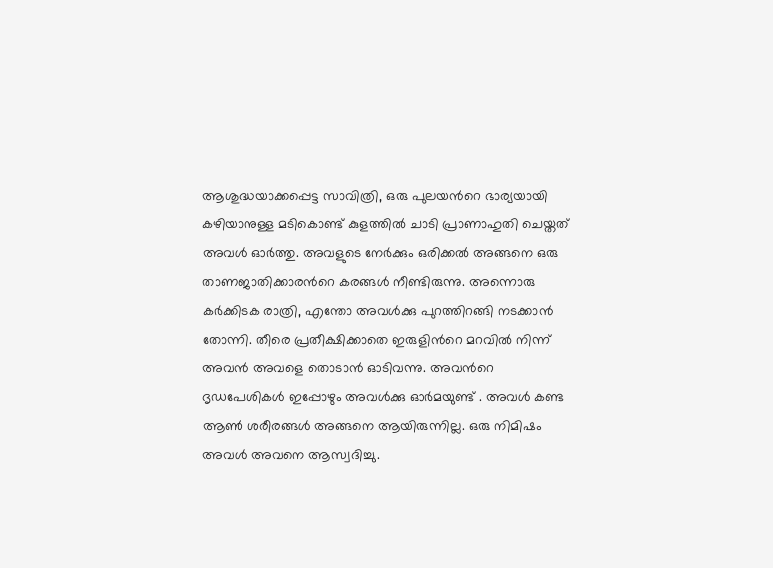ആശുദ്ധയാക്കപ്പെട്ട സാവിത്രി, ഒരു പുലയന്‍റെ ഭാര്യയായി കഴിയാനുള്ള മടികൊണ്ട് കുളത്തില്‍ ചാടി പ്രാണാഹുതി ചെയ്തത് അവള്‍ ഓര്‍ത്തു. അവളുടെ നേര്‍ക്കും ഒരിക്കല്‍ അങ്ങനെ ഒരു താണജാതിക്കാരന്‍റെ കരങ്ങള്‍ നീണ്ടിരുന്നു. അന്നൊരു കര്‍ക്കിടക രാത്രി, എന്തോ അവള്‍ക്കു പുറത്തിറങ്ങി നടക്കാന്‍ തോന്നി. തീരെ പ്രതീക്ഷിക്കാതെ ഇരുളിന്‍റെ മറവില്‍ നിന്ന് അവന്‍ അവളെ തൊടാന്‍ ഓടിവന്നു. അവന്‍റെ ദൃഡപേശികള്‍ ഇപ്പോഴും അവള്‍ക്കു ഓര്‍മയുണ്ട് . അവള്‍ കണ്ട ആണ്‍ ശരീരങ്ങള്‍ അങ്ങനെ ആയിരുന്നില്ല. ഒരു നിമിഷം അവള്‍ അവനെ ആസ്വദിച്ചു.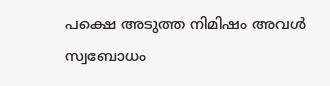പക്ഷെ അടുത്ത നിമിഷം അവള്‍ സ്വബോധം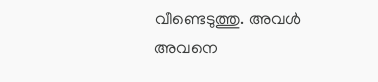വീണ്ടെടുത്തു. അവള്‍ അവനെ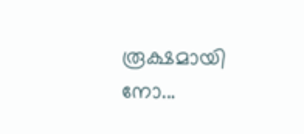രൂക്ഷമായി നോ...